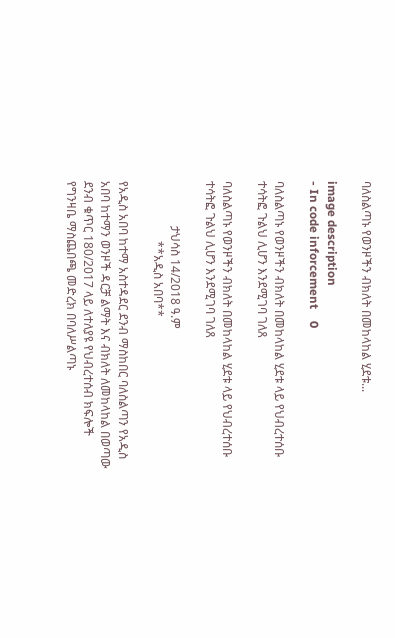ባለስልጣኑ የወንዞችን ብክለት በመከላከል ሂደቱ...

image description
- In code inforcement    0

ባለስልጣኑ የወንዞችን ብክለት በመከላከል ሂደቱ ላይ የህብረተሰቡ ተሳትፎ ጉልህ ሊሆን እንደሚገባ ገለጸ

ባለስልጣኑ የወንዞችን ብክለት በመከላከል ሂደቱ ላይ የህብረተሰቡ ተሳትፎ ጉልህ ሊሆን እንደሚገባ ገለጸ

               ታህሳስ 14/2018 ዓ.ም
                    **አዲስ አበባ**

የአዲስ አበባ ከተማ አስተዳደር ደንብ ማስከበር ባለስልጣን የአዲስ አበባ ከተማን ወንዞች ዳርቻ ልማት እና ብክለት ለመከላከል በወጣው ደንብ ቁጥር 180/2017 ላይ ለተለያዩ የህብረተሰብ ክፍሎች  የግንዛቤ ማስጨበጫ መድረክ በባለሥልጣኑ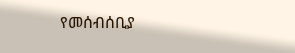የመሰብሰቢያ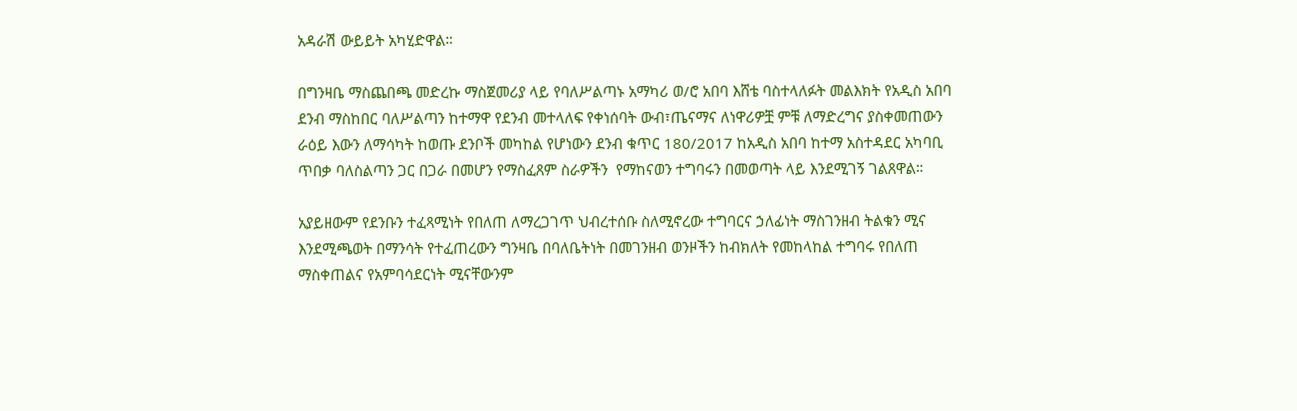አዳራሽ ውይይት አካሂድዋል።

በግንዛቤ ማስጨበጫ መድረኩ ማስጀመሪያ ላይ የባለሥልጣኑ አማካሪ ወ/ሮ አበባ እሸቴ ባስተላለፉት መልእክት የአዲስ አበባ ደንብ ማስከበር ባለሥልጣን ከተማዋ የደንብ መተላለፍ የቀነሰባት ውብ፣ጤናማና ለነዋሪዎቿ ምቹ ለማድረግና ያስቀመጠውን ራዕይ እውን ለማሳካት ከወጡ ደንቦች መካከል የሆነውን ደንብ ቁጥር 180/2017 ከአዲስ አበባ ከተማ አስተዳደር አካባቢ ጥበቃ ባለስልጣን ጋር በጋራ በመሆን የማስፈጸም ስራዎችን  የማከናወን ተግባሩን በመወጣት ላይ እንደሚገኝ ገልጸዋል።

አያይዘውም የደንቡን ተፈጻሚነት የበለጠ ለማረጋገጥ ህብረተሰቡ ስለሚኖረው ተግባርና ኃለፊነት ማስገንዘብ ትልቁን ሚና እንደሚጫወት በማንሳት የተፈጠረውን ግንዛቤ በባለቤትነት በመገንዘብ ወንዞችን ከብክለት የመከላከል ተግባሩ የበለጠ ማስቀጠልና የአምባሳደርነት ሚናቸውንም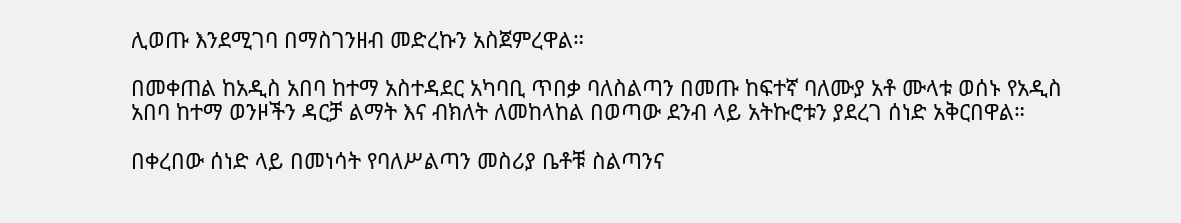ሊወጡ እንደሚገባ በማስገንዘብ መድረኩን አስጀምረዋል።

በመቀጠል ከአዲስ አበባ ከተማ አስተዳደር አካባቢ ጥበቃ ባለስልጣን በመጡ ከፍተኛ ባለሙያ አቶ ሙላቱ ወሰኑ የአዲስ አበባ ከተማ ወንዞችን ዳርቻ ልማት እና ብክለት ለመከላከል በወጣው ደንብ ላይ አትኩሮቱን ያደረገ ሰነድ አቅርበዋል።

በቀረበው ሰነድ ላይ በመነሳት የባለሥልጣን መስሪያ ቤቶቹ ስልጣንና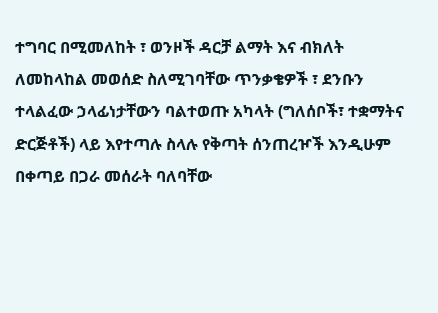ተግባር በሚመለከት ፣ ወንዞች ዳርቻ ልማት እና ብክለት ለመከላከል መወሰድ ስለሚገባቸው ጥንቃቄዎች ፣ ደንቡን ተላልፈው ኃላፊነታቸውን ባልተወጡ አካላት (ግለሰቦች፣ ተቋማትና ድርጅቶች) ላይ እየተጣሉ ስላሉ የቅጣት ሰንጠረዦች እንዲሁም በቀጣይ በጋራ መሰራት ባለባቸው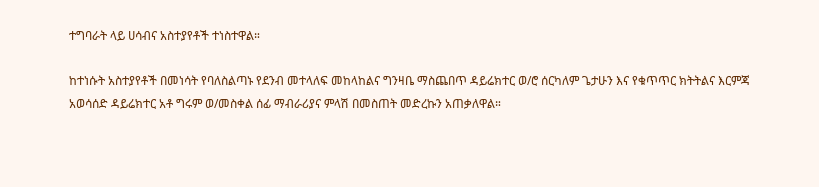ተግባራት ላይ ሀሳብና አስተያየቶች ተነስተዋል።

ከተነሱት አስተያየቶች በመነሳት የባለስልጣኑ የደንብ መተላለፍ መከላከልና ግንዛቤ ማስጨበጥ ዳይሬክተር ወ/ሮ ሰርካለም ጌታሁን እና የቁጥጥር ክትትልና እርምጃ አወሳሰድ ዳይሬክተር አቶ ግሩም ወ/መስቀል ሰፊ ማብራሪያና ምላሽ በመስጠት መድረኩን አጠቃለዋል።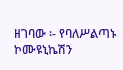ዘገባው ፡- የባለሥልጣኑ ኮሙዩኒኬሽን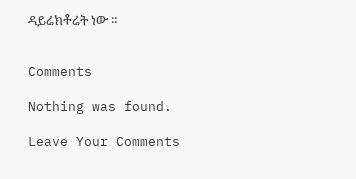ዳይሬክቶሬት ነው ።


Comments

Nothing was found.

Leave Your Comments